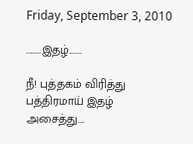Friday, September 3, 2010

........இதழ்.......

நீ! புத்தகம் விரித்து
பத்திரமாய் இதழ்
அசைத்து....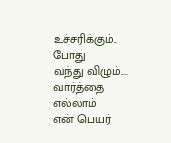உச்சரிக்கும்.. போது
வந்து விழும்....
வார்த்தை எல்லாம்
என் பெயர்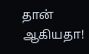தான் ஆகியதா!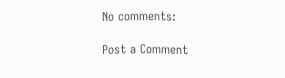No comments:

Post a Comment